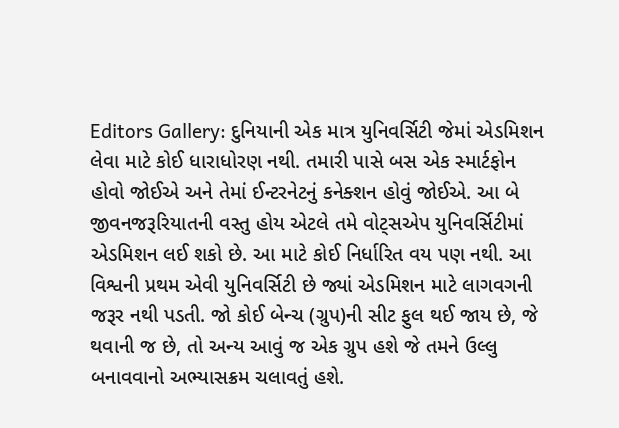Editors Gallery: દુનિયાની એક માત્ર યુનિવર્સિટી જેમાં એડમિશન લેવા માટે કોઈ ધારાધોરણ નથી. તમારી પાસે બસ એક સ્માર્ટફોન હોવો જોઈએ અને તેમાં ઈન્ટરનેટનું કનેક્શન હોવું જોઈએ. આ બે જીવનજરૂરિયાતની વસ્તુ હોય એટલે તમે વોટ્સએપ યુનિવર્સિટીમાં એડમિશન લઈ શકો છે. આ માટે કોઈ નિર્ધારિત વય પણ નથી. આ વિશ્વની પ્રથમ એવી યુનિવર્સિટી છે જ્યાં એડમિશન માટે લાગવગની જરૂર નથી પડતી. જો કોઈ બેન્ચ (ગ્રુપ)ની સીટ ફુલ થઈ જાય છે, જે થવાની જ છે, તો અન્ય આવું જ એક ગ્રુપ હશે જે તમને ઉલ્લુ બનાવવાનો અભ્યાસક્રમ ચલાવતું હશે.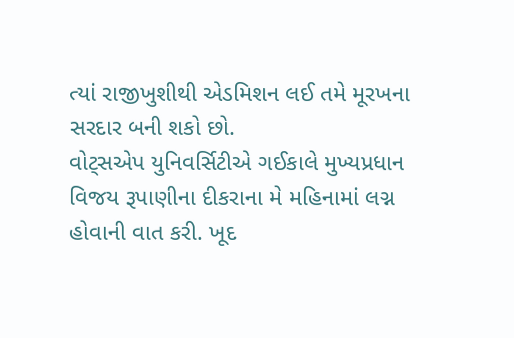ત્યાં રાજીખુશીથી એડમિશન લઈ તમે મૂરખના સરદાર બની શકો છો.
વોટ્સએપ યુનિવર્સિટીએ ગઈકાલે મુખ્યપ્રધાન વિજય રૂપાણીના દીકરાના મે મહિનામાં લગ્ન હોવાની વાત કરી. ખૂદ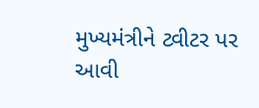મુખ્યમંત્રીને ટ્વીટર પર આવી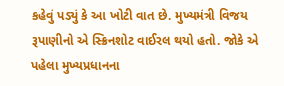કહેવું પડ્યું કે આ ખોટી વાત છે. મુખ્યમંત્રી વિજય રૂપાણીનો એ સ્ક્રિનશોટ વાઈરલ થયો હતો. જોકે એ પહેલા મુખ્યપ્રધાનના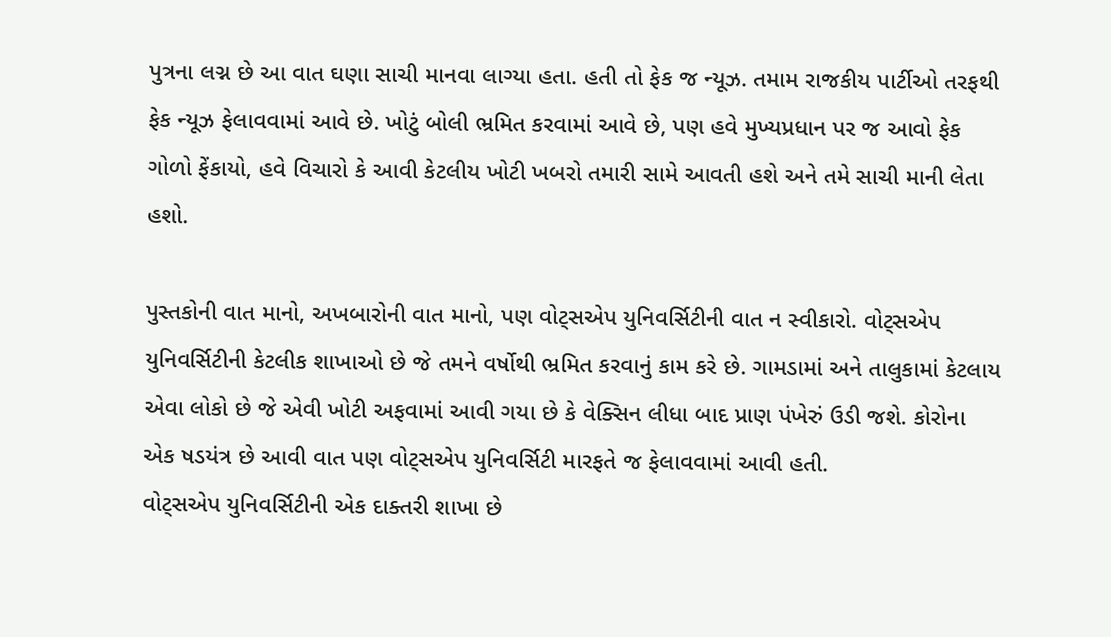પુત્રના લગ્ન છે આ વાત ઘણા સાચી માનવા લાગ્યા હતા. હતી તો ફેક જ ન્યૂઝ. તમામ રાજકીય પાર્ટીઓ તરફથી ફેક ન્યૂઝ ફેલાવવામાં આવે છે. ખોટું બોલી ભ્રમિત કરવામાં આવે છે, પણ હવે મુખ્યપ્રધાન પર જ આવો ફેક ગોળો ફેંકાયો, હવે વિચારો કે આવી કેટલીય ખોટી ખબરો તમારી સામે આવતી હશે અને તમે સાચી માની લેતા હશો.

પુસ્તકોની વાત માનો, અખબારોની વાત માનો, પણ વોટ્સએપ યુનિવર્સિટીની વાત ન સ્વીકારો. વોટ્સએપ યુનિવર્સિટીની કેટલીક શાખાઓ છે જે તમને વર્ષોથી ભ્રમિત કરવાનું કામ કરે છે. ગામડામાં અને તાલુકામાં કેટલાય એવા લોકો છે જે એવી ખોટી અફવામાં આવી ગયા છે કે વેક્સિન લીધા બાદ પ્રાણ પંખેરું ઉડી જશે. કોરોના એક ષડયંત્ર છે આવી વાત પણ વોટ્સએપ યુનિવર્સિટી મારફતે જ ફેલાવવામાં આવી હતી.
વોટ્સએપ યુનિવર્સિટીની એક દાક્તરી શાખા છે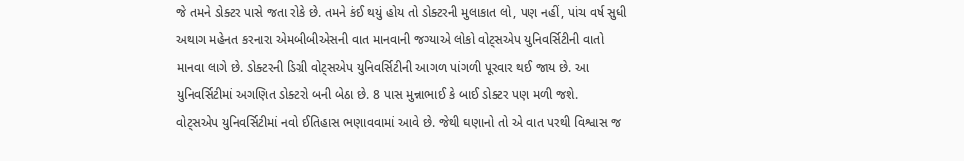જે તમને ડોક્ટર પાસે જતા રોકે છે. તમને કંઈ થયું હોય તો ડોક્ટરની મુલાકાત લો, પણ નહીં, પાંચ વર્ષ સુધી અથાગ મહેનત કરનારા એમબીબીએસની વાત માનવાની જગ્યાએ લોકો વોટ્સએપ યુનિવર્સિટીની વાતો માનવા લાગે છે. ડોક્ટરની ડિગ્રી વોટ્સએપ યુનિવર્સિટીની આગળ પાંગળી પૂરવાર થઈ જાય છે. આ યુનિવર્સિટીમાં અગણિત ડોક્ટરો બની બેઠા છે. 8 પાસ મુન્નાભાઈ કે બાઈ ડોક્ટર પણ મળી જશે.
વોટ્સએપ યુનિવર્સિટીમાં નવો ઈતિહાસ ભણાવવામાં આવે છે. જેથી ઘણાનો તો એ વાત પરથી વિશ્વાસ જ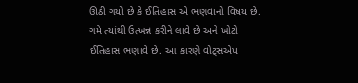ઊઠી ગયો છે કે ઈતિહાસ એ ભણવાનો વિષય છે. ગમે ત્યાંથી ઉત્ખન્ન કરીને લાવે છે અને ખોટો ઈતિહાસ ભણાવે છે. આ કારણે વોટ્સએપ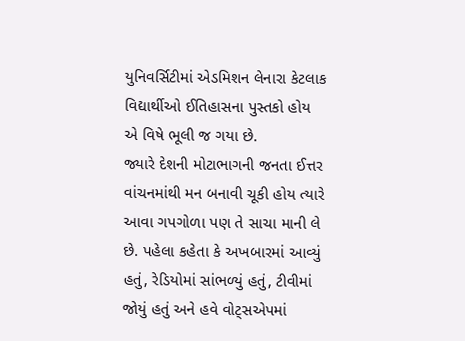યુનિવર્સિટીમાં એડમિશન લેનારા કેટલાક વિદ્યાર્થીઓ ઈતિહાસના પુસ્તકો હોય એ વિષે ભૂલી જ ગયા છે.
જ્યારે દેશની મોટાભાગની જનતા ઈત્તર વાંચનમાંથી મન બનાવી ચૂકી હોય ત્યારે આવા ગપગોળા પણ તે સાચા માની લે છે. પહેલા કહેતા કે અખબારમાં આવ્યું હતું, રેડિયોમાં સાંભળ્યું હતું, ટીવીમાં જોયું હતું અને હવે વોટ્સએપમાં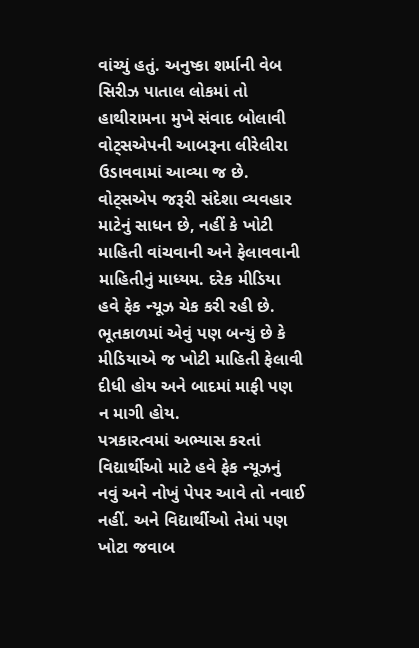વાંચ્યું હતું. અનુષ્કા શર્માની વેબ સિરીઝ પાતાલ લોકમાં તો હાથીરામના મુખે સંવાદ બોલાવી વોટ્સએપની આબરૂના લીરેલીરા ઉડાવવામાં આવ્યા જ છે.
વોટ્સએપ જરૂરી સંદેશા વ્યવહાર માટેનું સાધન છે, નહીં કે ખોટી માહિતી વાંચવાની અને ફેલાવવાની માહિતીનું માધ્યમ. દરેક મીડિયા હવે ફેક ન્યૂઝ ચેક કરી રહી છે. ભૂતકાળમાં એવું પણ બન્યું છે કે મીડિયાએ જ ખોટી માહિતી ફેલાવી દીધી હોય અને બાદમાં માફી પણ ન માગી હોય.
પત્રકારત્વમાં અભ્યાસ કરતાં વિદ્યાર્થીઓ માટે હવે ફેક ન્યૂઝનું નવું અને નોખું પેપર આવે તો નવાઈ નહીં. અને વિદ્યાર્થીઓ તેમાં પણ ખોટા જવાબ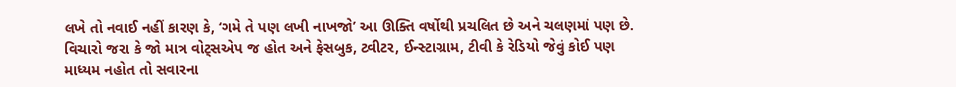લખે તો નવાઈ નહીં કારણ કે, ‘ગમે તે પણ લખી નાખજો’ આ ઊક્તિ વર્ષોથી પ્રચલિત છે અને ચલણમાં પણ છે.
વિચારો જરા કે જો માત્ર વોટ્સએપ જ હોત અને ફેસબુક, ટ્વીટર, ઈન્સ્ટાગ્રામ, ટીવી કે રેડિયો જેવું કોઈ પણ માધ્યમ નહોત તો સવારના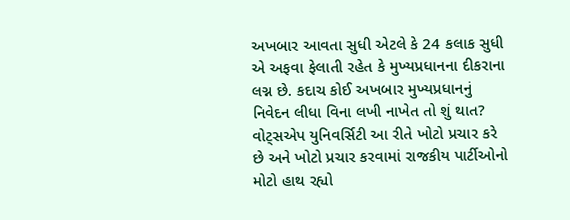અખબાર આવતા સુધી એટલે કે 24 કલાક સુધી એ અફવા ફેલાતી રહેત કે મુખ્યપ્રધાનના દીકરાના લગ્ન છે. કદાચ કોઈ અખબાર મુખ્યપ્રધાનનું નિવેદન લીધા વિના લખી નાખેત તો શું થાત? વોટ્સએપ યુનિવર્સિટી આ રીતે ખોટો પ્રચાર કરે છે અને ખોટો પ્રચાર કરવામાં રાજકીય પાર્ટીઓનો મોટો હાથ રહ્યો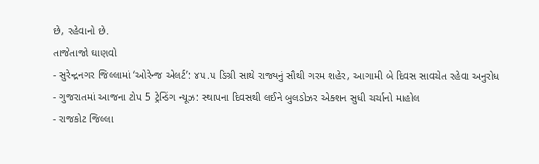છે, રહેવાનો છે.
તાજેતાજો ઘાણવો
- સુરેન્દ્રનગર જિલ્લામાં ‘ઓરેન્જ એલર્ટ’: ૪૫.૫ ડિગ્રી સાથે રાજ્યનું સૌથી ગરમ શહેર, આગામી બે દિવસ સાવચેત રહેવા અનુરોધ
- ગુજરાતમાં આજના ટોપ 5 ટ્રેન્ડિંગ ન્યૂઝ: સ્થાપના દિવસથી લઈને બુલડોઝર એક્શન સુધી ચર્ચાનો માહોલ
- રાજકોટ જિલ્લા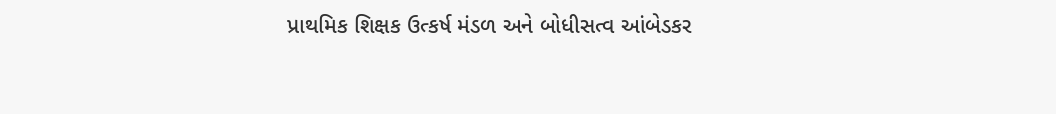પ્રાથમિક શિક્ષક ઉત્કર્ષ મંડળ અને બોધીસત્વ આંબેડકર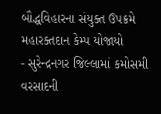બૌદ્ધવિહારના સંયુક્ત ઉપક્રમે મહારક્તદાન કેમ્પ યોજાયો
- સુરેન્દ્રનગર જિલ્લામાં કમોસમી વરસાદની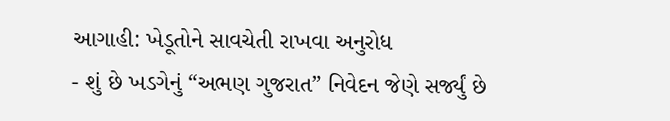આગાહી: ખેડૂતોને સાવચેતી રાખવા અનુરોધ
- શું છે ખડગેનું “અભણ ગુજરાત” નિવેદન જેણે સર્જ્યું છે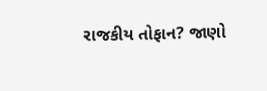રાજકીય તોફાન? જાણો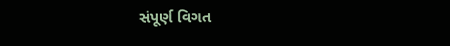સંપૂર્ણ વિગત